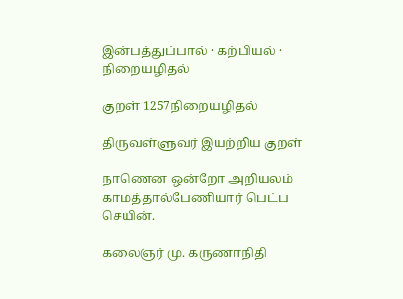இன்பத்துப்பால் · கற்பியல் · நிறையழிதல்

குறள் 1257நிறையழிதல்

திருவள்ளுவர் இயற்றிய குறள்

நாணென ஒன்றோ அறியலம் காமத்தால்பேணியார் பெட்ப செயின்.

கலைஞர் மு. கருணாநிதி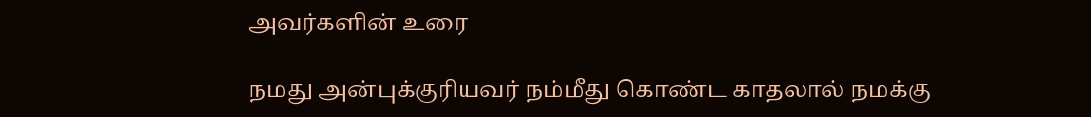அவர்களின் உரை

நமது அன்புக்குரியவர் நம்மீது கொண்ட காதலால் நமக்கு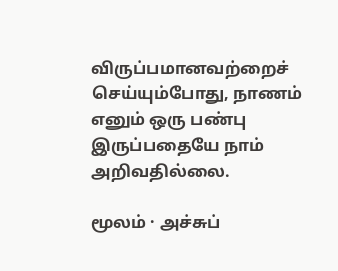விருப்பமானவற்றைச் செய்யும்போது, நாணம் எனும் ஒரு பண்பு இருப்பதையே நாம் அறிவதில்லை.

மூலம் · அச்சுப்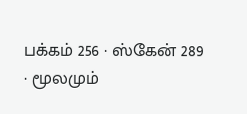பக்கம் 256 · ஸ்கேன் 289 · மூலமும்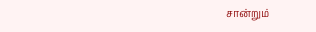சான்றும்